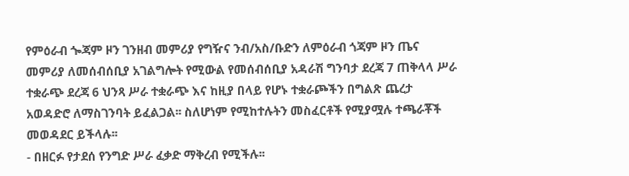የምዕራብ ጐጃም ዞን ገንዘብ መምሪያ የግዥና ንብ/አስ/ቡድን ለምዕራብ ጎጃም ዞን ጤና መምሪያ ለመሰብሰቢያ አገልግሎት የሚውል የመሰብሰቢያ አዳራሽ ግንባታ ደረጃ 7 ጠቅላላ ሥራ ተቋራጭ ደረጃ 6 ህንጻ ሥራ ተቋራጭ እና ከዚያ በላይ የሆኑ ተቋራጮችን በግልጽ ጨረታ አወዳድሮ ለማስገንባት ይፈልጋል፡፡ ስለሆነም የሚከተሉትን መስፈርቶች የሚያሟሉ ተጫራቾች መወዳደር ይችላሉ፡፡
- በዘርፉ የታደሰ የንግድ ሥራ ፈቃድ ማቅረብ የሚችሉ፡፡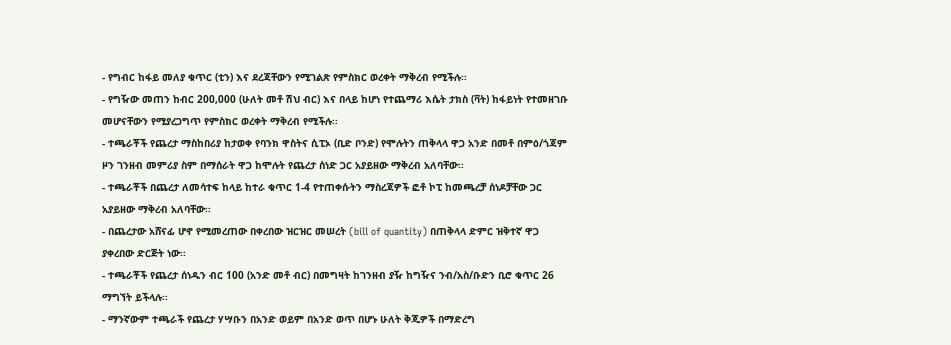- የግብር ከፋይ መለያ ቁጥር (ቲን) እና ደረጃቸውን የሚገልጽ የምስክር ወረቀት ማቅረብ የሚችሉ፡፡
- የግዥው መጠን ከብር 200,000 (ሁለት መቶ ሽህ ብር) እና በላይ ከሆነ የተጨማሪ እሴት ታክስ (ቫት) ከፋይነት የተመዘገቡ መሆናቸውን የሚያረጋግጥ የምስክር ወረቀት ማቅረብ የሚችሉ፡፡
- ተጫራቾች የጨረታ ማስከበሪያ ከታወቀ የባንክ ዋስትና ሲፒኦ (ቢድ ቦንድ) የሞሉትን ጠቅላላ ዋጋ አንድ በመቶ በምዕ/ጎጃም ዞን ገንዘብ መምሪያ ስም በማሰራት ዋጋ ከሞሉት የጨረታ ሰነድ ጋር አያይዘው ማቅረብ አለባቸው፡፡
- ተጫራቾች በጨረታ ለመሳተፍ ከላይ ከተራ ቁጥር 1-4 የተጠቀሱትን ማስረጃዎች ፎቶ ኮፒ ከመጫረቻ ሰነዶቻቸው ጋር አያይዘው ማቅረብ አለባቸው፡፡
- በጨረታው አሸናፊ ሆኖ የሚመረጠው በቀረበው ዝርዝር መሠረት (bill of quantity) በጠቅላላ ድምር ዝቅተኛ ዋጋ ያቀረበው ድርጅት ነው፡፡
- ተጫራቾች የጨረታ ሰነዱን ብር 100 (አንድ መቶ ብር) በመግዛት ከገንዘብ ያዥ ከግዥና ንብ/አስ/ቡድን ቢሮ ቁጥር 26 ማግኘት ይችላሉ፡፡
- ማንኛውም ተጫራች የጨረታ ሃሣቡን በአንድ ወይም በአንድ ወጥ በሆኑ ሁለት ቅጂዎች በማድረግ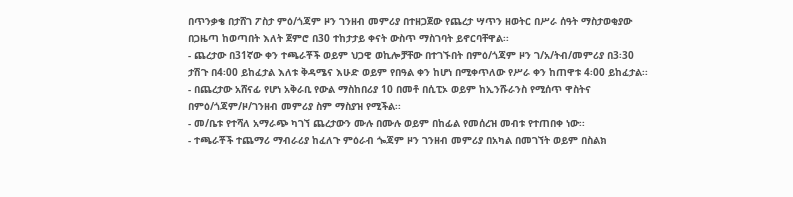በጥንቃቄ በታሸገ ፖስታ ምዕ/ጎጃም ዞን ገንዘብ መምሪያ በተዘጋጀው የጨረታ ሣጥን ዘወትር በሥራ ሰዓት ማስታወቂያው በጋዜጣ ከወጣበት እለት ጀምሮ በ30 ተከታታይ ቀናት ውስጥ ማስገባት ይኖርባቸዋል፡፡
- ጨረታው በ31ኛው ቀን ተጫራቾች ወይም ህጋዊ ወኪሎቻቸው በተገኙበት በምዕ/ጎጃም ዞን ገ/አ/ትብ/መምሪያ በ3፡30 ታሽጉ በ4፡00 ይከፈታል እለቱ ቅዳሜና እሁድ ወይም የበዓል ቀን ከሆነ በሚቀጥለው የሥራ ቀን ከጠዋቱ 4፡00 ይከፈታል፡፡
- በጨረታው አሸናፊ የሆነ አቅራቢ የውል ማስከበሪያ 10 በመቶ በሲፒኦ ወይም ከኢንሹራንስ የሚሰጥ ዋስትና በምዕ/ጎጃም/ዞ/ገንዘብ መምሪያ ስም ማስያዝ የሚችል፡፡
- መ/ቤቱ የተሻለ አማራጭ ካገኘ ጨረታውን ሙሉ በሙሉ ወይም በከፊል የመሰረዝ መብቱ የተጠበቀ ነው፡፡
- ተጫራቾች ተጨማሪ ማብራሪያ ከፈለጉ ምዕራብ ጐጃም ዞን ገንዘብ መምሪያ በአካል በመገኘት ወይም በስልክ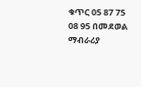ቁጥር 05 87 75 08 95 በመደወል ማብራሪያ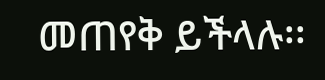መጠየቅ ይችላሉ፡፡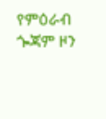የምዕራብ ጐጃም ዞን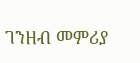ገንዘብ መምሪያ